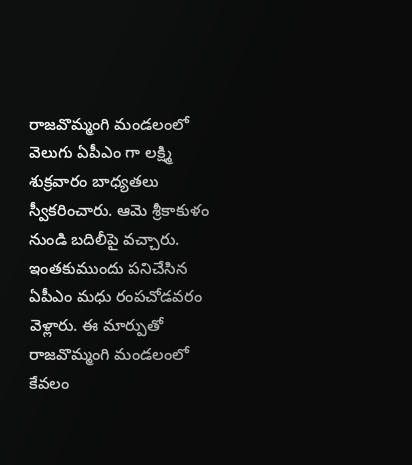రాజవొమ్మంగి మండలంలో వెలుగు ఏపీఎం గా లక్ష్మి శుక్రవారం బాధ్యతలు స్వీకరించారు. ఆమె శ్రీకాకుళం నుండి బదిలీపై వచ్చారు. ఇంతకుముందు పనిచేసిన ఏపీఎం మధు రంపచోడవరం వెళ్లారు. ఈ మార్పుతో రాజవొమ్మంగి మండలంలో కేవలం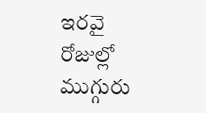ఇరవై రోజుల్లో ముగ్గురు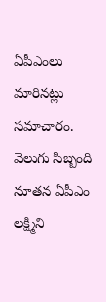ఏపీఎంలు మారినట్లు సమాచారం. వెలుగు సిబ్బంది నూతన ఏపీఎం లక్ష్మిని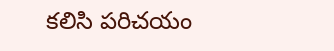కలిసి పరిచయం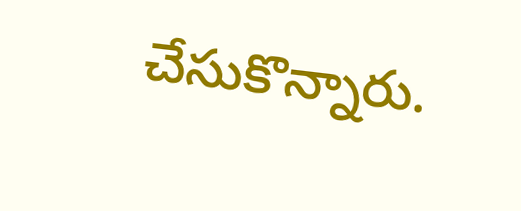చేసుకొన్నారు.